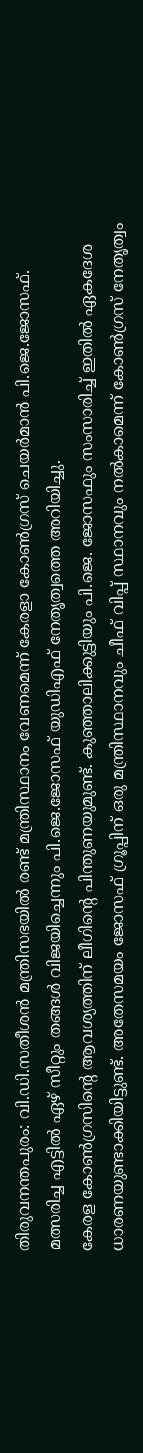തിരുവനന്തപുരം: വി.ഡി.സതീശൻ മന്ത്രിസഭയിൽ രണ്ട് മന്ത്രിസ്ഥാനം വേണമെന്ന് കേരളാ കോൺഗ്രസ് ചെയർമാൻ പി.ജെ.ജോസഫ്. മത്സരിച്ച എട്ടിൽ ഏഴ് സീറ്റും തങ്ങൾ വിജയിച്ചെന്നും പി.ജെ.ജോസഫ് യുഡിഎഫ് നേതൃത്വത്തെ അറിയിച്ചു.
കേരള കോൺഗ്രസിന്റെ ആവശ്യത്തിന് ലീഗിന്റെ പിന്തുണയുമുണ്ട്. കുഞ്ഞാലിക്കുട്ടിയും പി.ജെ. ജോസഫും സംസാരിച്ച് ഇതിൽ ഏകദേശ ധാരണയുണ്ടാക്കിയിട്ടുണ്ട്. അതേസമയം ജോസഫ് ഗ്രൂപ്പിന് ഒരു മന്ത്രിസ്ഥാനവും ചീഫ് വിപ്പ് സ്ഥാനവും നൽകാമെന്ന് കോൺഗ്രസ് നേതൃത്വം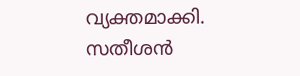വ്യക്തമാക്കി.
സതീശൻ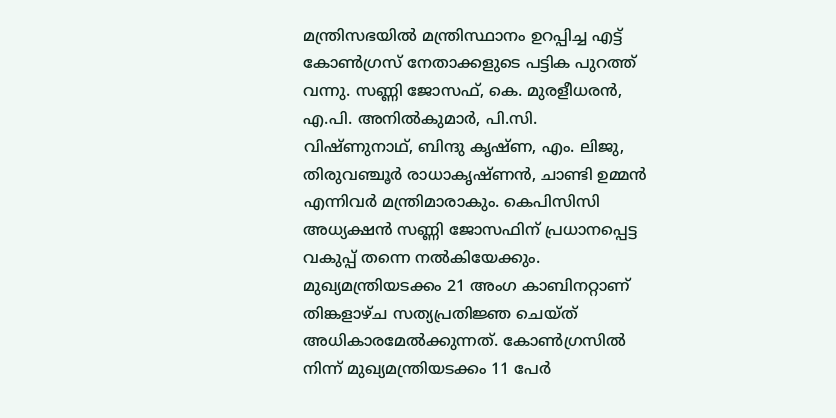മന്ത്രിസഭയിൽ മന്ത്രിസ്ഥാനം ഉറപ്പിച്ച എട്ട് കോൺഗ്രസ് നേതാക്കളുടെ പട്ടിക പുറത്ത് വന്നു. സണ്ണി ജോസഫ്, കെ. മുരളീധരൻ, എ.പി. അനിൽകുമാർ, പി.സി. വിഷ്ണുനാഥ്, ബിന്ദു കൃഷ്ണ, എം. ലിജു, തിരുവഞ്ചൂർ രാധാകൃഷ്ണൻ, ചാണ്ടി ഉമ്മൻ എന്നിവർ മന്ത്രിമാരാകും. കെപിസിസി അധ്യക്ഷൻ സണ്ണി ജോസഫിന് പ്രധാനപ്പെട്ട വകുപ്പ് തന്നെ നൽകിയേക്കും.
മുഖ്യമന്ത്രിയടക്കം 21 അംഗ കാബിനറ്റാണ് തിങ്കളാഴ്ച സത്യപ്രതിജ്ഞ ചെയ്ത് അധികാരമേൽക്കുന്നത്. കോൺഗ്രസിൽ നിന്ന് മുഖ്യമന്ത്രിയടക്കം 11 പേർ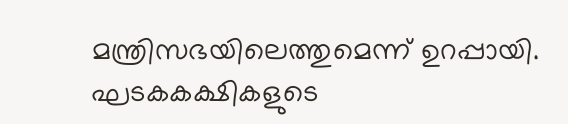മന്ത്രിസഭയിലെത്തുമെന്ന് ഉറപ്പായി. ഘടകകക്ഷികളുടെ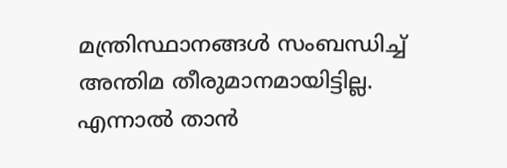മന്ത്രിസ്ഥാനങ്ങൾ സംബന്ധിച്ച് അന്തിമ തീരുമാനമായിട്ടില്ല. എന്നാൽ താൻ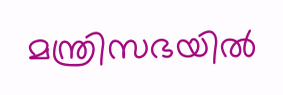മന്ത്രിസഭയിൽ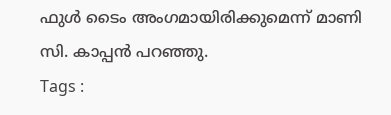ഫുൾ ടൈം അംഗമായിരിക്കുമെന്ന് മാണി സി. കാപ്പൻ പറഞ്ഞു.
Tags :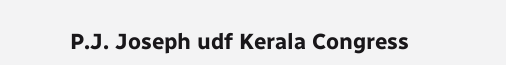P.J. Joseph udf Kerala Congress